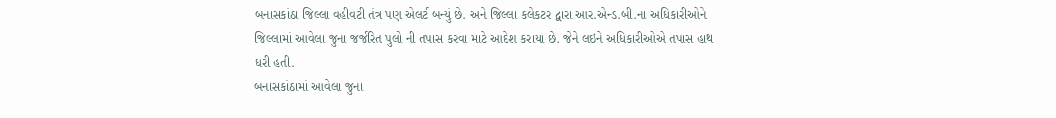બનાસકાંઠા જિલ્લા વહીવટી તંત્ર પણ એલર્ટ બન્યું છે. અને જિલ્લા કલેકટર દ્વારા આર.એન્ડ.બી.ના અધિકારીઓને જિલ્લામાં આવેલા જુના જર્જરિત પુલો ની તપાસ કરવા માટે આદેશ કરાયા છે. જેને લઇને અધિકારીઓએ તપાસ હાથ ધરી હતી.
બનાસકાંઠામાં આવેલા જુના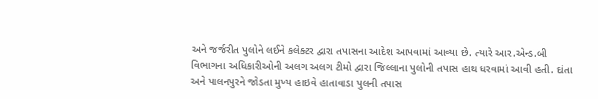અને જર્જરીત પુલોને લઈને કલેક્ટર દ્વારા તપાસના આદેશ આપવામાં આવ્યા છે. ત્યારે આર.એન્ડ.બી વિભાગના અધિકારીઓની અલગ અલગ ટીમો દ્વારા જિલ્લાના પુલોની તપાસ હાથ ધરવામાં આવી હતી. દાંતા અને પાલનપુરને જોડતા મુખ્ય હાઇવે હાતાવાડા પુલની તપાસ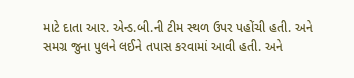માટે દાતા આર. એન્ડ.બી.ની ટીમ સ્થળ ઉપર પહોંચી હતી. અને સમગ્ર જુના પુલને લઈને તપાસ કરવામાં આવી હતી. અને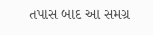તપાસ બાદ આ સમગ્ર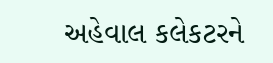અહેવાલ કલેકટરને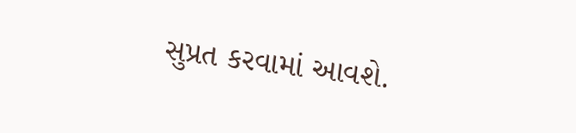સુપ્રત કરવામાં આવશે.